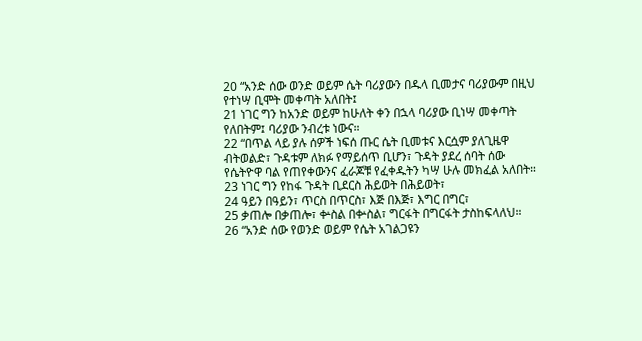20 “አንድ ሰው ወንድ ወይም ሴት ባሪያውን በዱላ ቢመታና ባሪያውም በዚህ የተነሣ ቢሞት መቀጣት አለበት፤
21 ነገር ግን ከአንድ ወይም ከሁለት ቀን በኋላ ባሪያው ቢነሣ መቀጣት የለበትም፤ ባሪያው ንብረቱ ነውና።
22 “በጥል ላይ ያሉ ሰዎች ነፍሰ ጡር ሴት ቢመቱና እርሷም ያለጊዜዋ ብትወልድ፣ ጉዳቱም ለክፉ የማይሰጥ ቢሆን፣ ጉዳት ያደረ ሰባት ሰው የሴትዮዋ ባል የጠየቀውንና ፈራጆቹ የፈቀዱትን ካሣ ሁሉ መክፈል አለበት።
23 ነገር ግን የከፋ ጉዳት ቢደርስ ሕይወት በሕይወት፣
24 ዓይን በዓይን፣ ጥርስ በጥርስ፣ እጅ በእጅ፣ እግር በግር፣
25 ቃጠሎ በቃጠሎ፣ ቍስል በቍስል፣ ግርፋት በግርፋት ታስከፍላለህ።
26 “አንድ ሰው የወንድ ወይም የሴት አገልጋዩን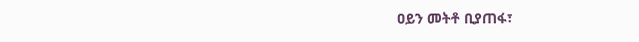ዐይን መትቶ ቢያጠፋ፣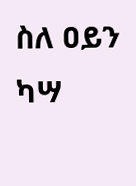ስለ ዐይን ካሣ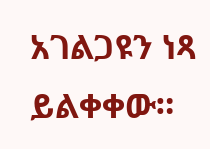አገልጋዩን ነጻ ይልቀቀው።